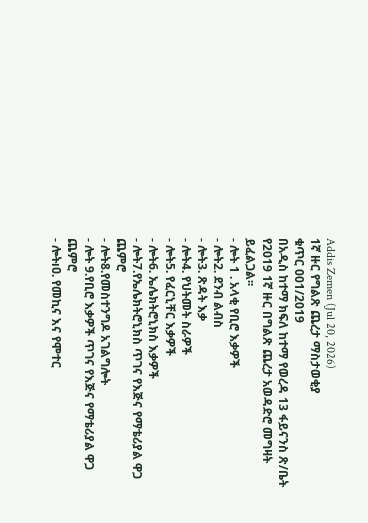Addis Zemen (Jul 20, 2026)
1ኛ ዙር የግልጽ ጨረታ ማስታወቂያ
ቁጥር 001/2019
በአዲስ ከተማ ክፍለ ከተማ የወረዳ 13 ፋይናንስ ጽ/ቤት የ2019 1ኛ ዙር በግልጽ ጨረታ አወዳድሮ መግዛት ይፈልጋል፡፡
- ሎት 1 . አላቂ የቢሮ እቃዎች
- ሎት2. ደንብ ልብስ
- ሎት3. ጽዳት እቃ
- ሎት4. የህትመት ስራዎች
- ሎት5. የፈርኒቸር እቃዎች
- ሎት6. ኤሌክትሮኒክስ እቃዎች
- ሎት7.የኤሌክትሮኒክስ ጥገና የእጅና የማቴሪያል ዋጋ ጨምሮ
- ሎት8.የመስተንግዶ አገልግሎት
- ሎት 9.የቢሮ እቃዎች ጥገና የእጅና የማቴሪያል ዋጋ ጨምሮ
- ሎትıዐ. የመኪና እና የሞተር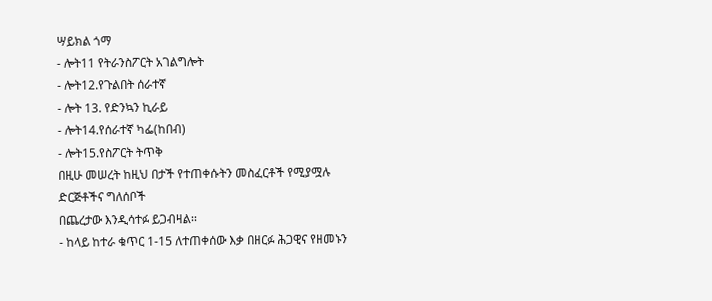ሣይክል ጎማ
- ሎት11 የትራንስፖርት አገልግሎት
- ሎት12.የጉልበት ሰራተኛ
- ሎት 13. የድንኳን ኪራይ
- ሎት14.የሰራተኛ ካፌ(ከበብ)
- ሎት15.የስፖርት ትጥቅ
በዚሁ መሠረት ከዚህ በታች የተጠቀሱትን መስፈርቶች የሚያሟሉ ድርጅቶችና ግለሰቦች
በጨረታው እንዲሳተፉ ይጋብዛል፡፡
- ከላይ ከተራ ቁጥር 1-15 ለተጠቀሰው እቃ በዘርፉ ሕጋዊና የዘመኑን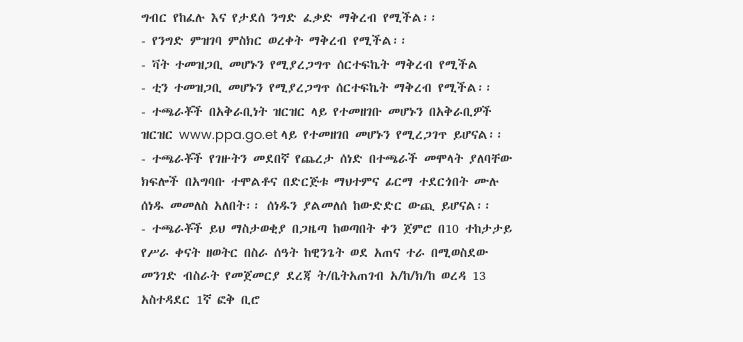ግብር የከፈሉ እና የታደሰ ንግድ ፈቃድ ማቅረብ የሚችል፡፡
- የንግድ ምዝገባ ምስክር ወረቀት ማቅረብ የሚችል፡፡
- ቫት ተመዝጋቢ መሆኑን የሚያረጋግጥ ሰርተፍኬት ማቅረብ የሚችል
- ቲን ተመዝጋቢ መሆኑን የሚያረጋግጥ ሰርተፍኬት ማቅረብ የሚችል፡፡
- ተጫራቾች በአቅራቢነት ዝርዝር ላይ የተመዘገቡ መሆኑን በአቅራቢዎች ዝርዝር www.ppa.go.et ላይ የተመዘገበ መሆኑን የሚረጋገጥ ይሆናል፡፡
- ተጫራቾች የገዙትን መደበኛ የጨረታ ሰነድ በተጫራች መሞላት ያለባቸው ክፍሎች በአግባቡ ተሞልቶና በድርጅቱ ማህተምና ፊርማ ተደርጎበት ሙሉ ሰነዱ መመለስ አለበት፡፡ ሰነዱን ያልመለሰ ከውድድር ውጪ ይሆናል፡፡
- ተጫራቾች ይህ ማስታወቂያ በጋዜጣ ከወጣበት ቀን ጀምሮ በ10 ተከታታይ የሥራ ቀናት ዘወትር በስራ ሰዓት ከዊንጌት ወደ አጠና ተራ በሚወስደው መንገድ ብስራት የመጀመርያ ደረጃ ት/ቤትአጠገብ አ/ከ/ክ/ከ ወረዳ 13 አስተዳደር 1ኛ ፎቅ ቢሮ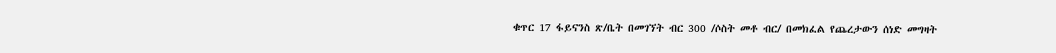ቁጥር 17 ፋይናንስ ጽ/ቤት በመገኘት ብር 300 /ሶስት መቶ ብር/ በመክፈል የጨረታውን ሰነድ መግዛት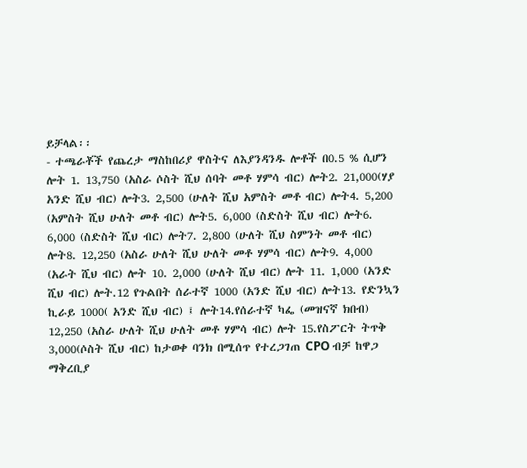ይቻላል፡፡
- ተጫራቾች የጨረታ ማስከበሪያ ዋስትና ለእያንዳንዱ ሎቶች በ0.5 % ሲሆን ሎት 1. 13,750 (አስራ ሶስት ሺህ ሰባት መቶ ሃምሳ ብር) ሎት2. 21,000(ሃያ አንድ ሺህ ብር) ሎት3. 2,500 (ሁለት ሺህ አምስት መቶ ብር) ሎት4. 5,200 (አምስት ሺህ ሁለት መቶ ብር) ሎት5. 6,000 (ስድስት ሺህ ብር) ሎት6. 6,000 (ስድስት ሺህ ብር) ሎት7. 2,800 (ሁለት ሺህ ስምንት መቶ ብር) ሎት8. 12,250 (አስራ ሁለት ሺህ ሁለት መቶ ሃምሳ ብር) ሎት9. 4,000 (አራት ሺህ ብር) ሎት 10. 2,000 (ሁለት ሺህ ብር) ሎት 11. 1,000 (አንድ ሺህ ብር) ሎት.12 የጉልበት ሰራተኛ 1000 (አንድ ሺህ ብር) ሎት13. የድንኳን ኪራይ 1000( አንድ ሺህ ብር) ፤ ሎት14.የሰራተኛ ካፌ (መዝናኛ ክበብ) 12,250 (አስራ ሁለት ሺህ ሁለት መቶ ሃምሳ ብር) ሎት 15.የስፖርት ትጥቅ 3,000(ሶስት ሺህ ብር) ከታወቀ ባንክ በሚሰጥ የተረጋገጠ CPO ብቻ ከዋጋ ማቅረቢያ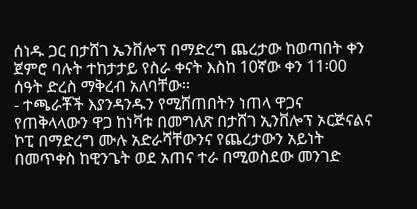ሰነዱ ጋር በታሸገ ኤንቨሎፕ በማድረግ ጨረታው ከወጣበት ቀን ጀምሮ ባሉት ተከታታይ የስራ ቀናት እስከ 10ኛው ቀን 11፡00 ሰዓት ድረስ ማቅረብ አለባቸው፡፡
- ተጫራቾች እያንዳንዱን የሚሸጠበትን ነጠላ ዋጋና የጠቅላላውን ዋጋ ከነቫቱ በመግለጽ በታሸገ ኢንቨሎፕ ኦርጅናልና ኮፒ በማድረግ ሙሉ አድራሻቸውንና የጨረታውን አይነት በመጥቀስ ከዊንጌት ወደ አጠና ተራ በሚወስደው መንገድ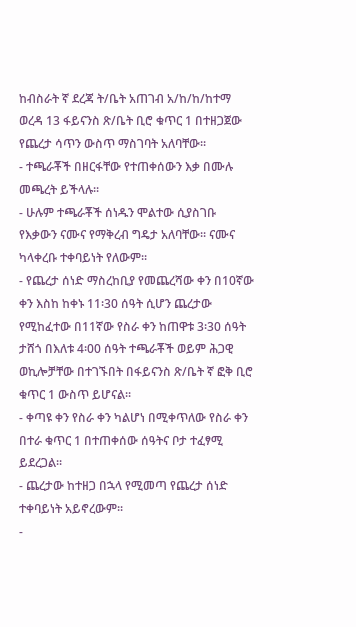ከብስራት ኛ ደረጃ ት/ቤት አጠገብ አ/ከ/ከ/ከተማ ወረዳ 13 ፋይናንስ ጽ/ቤት ቢሮ ቁጥር 1 በተዘጋጀው የጨረታ ሳጥን ውስጥ ማስገባት አለባቸው፡፡
- ተጫራቾች በዘርፋቸው የተጠቀሰውን እቃ በሙሉ መጫረት ይችላሉ፡፡
- ሁሉም ተጫራቾች ሰነዱን ሞልተው ሲያስገቡ የእቃውን ናሙና የማቅረብ ግዴታ አለባቸው፡፡ ናሙና ካላቀረቡ ተቀባይነት የለውም፡፡
- የጨረታ ሰነድ ማስረከቢያ የመጨረሻው ቀን በ10ኛው ቀን እስከ ከቀኑ 11፡30 ሰዓት ሲሆን ጨረታው የሚከፈተው በ11ኛው የስራ ቀን ከጠዋቱ 3፡30 ሰዓት ታሸጎ በእለቱ 4፡00 ሰዓት ተጫራቾች ወይም ሕጋዊ ወኪሎቻቸው በተገኙበት በፋይናንስ ጽ/ቤት ኛ ፎቅ ቢሮ ቁጥር 1 ውስጥ ይሆናል፡፡
- ቀጣዩ ቀን የስራ ቀን ካልሆነ በሚቀጥለው የስራ ቀን በተራ ቁጥር 1 በተጠቀሰው ሰዓትና ቦታ ተፈፃሚ ይደረጋል፡፡
- ጨረታው ከተዘጋ በኋላ የሚመጣ የጨረታ ሰነድ ተቀባይነት አይኖረውም፡፡
-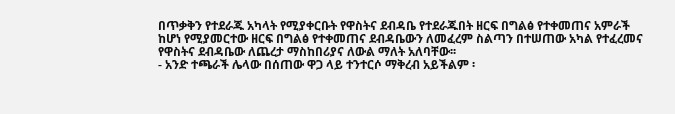በጥቃቅን የተደራጁ አካላት የሚያቀርቡት የዋስትና ደብዳቤ የተደራጁበት ዘርፍ በግልፅ የተቀመጠና አምራች ከሆነ የሚያመርተው ዘርፍ በግልፅ የተቀመጠና ደብዳቤውን ለመፈረም ስልጣን በተሠጠው አካል የተፈረመና የዋስትና ደብዳቤው ለጨረታ ማስከበሪያና ለውል ማለት አለባቸው፡፡
- አንድ ተጫራች ሌላው በሰጠው ዋጋ ላይ ተንተርሶ ማቅረብ አይችልም ፡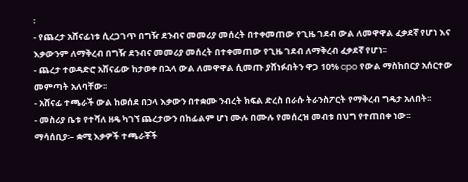፡
- የጨረታ አሸናፊነቱ ሲረጋገጥ በግዥ ደንብና መመሪያ መሰረት በተቀመጠው የጊዜ ገደብ ውል ለመዋዋል ፈቃደኛ የሆነ እና እቃውንም ለማቅረብ በግዥ ደንብና መመሪያ መሰረት በተቀመጠው የጊዜ ገደብ ለማቅረብ ፈቃደኛ የሆነ፡፡
- ጨረታ ተወዳድሮ አሸናፊው ከታወቀ በኋላ ውል ለመዋዋል ሲመጡ ያሸነፉበትን ዋጋ 10% cpo የውል ማስከበርያ አሰርተው መምጣት አለባቸው፡፡
- አሸናፊ ተጫራች ውል ከወሰደ በኃላ እቃውን በተቋሙ ንብረት ክፍል ድረስ በራሱ ትራንስፖርት የማቅረብ ግዴታ አለበት፡፡
- መስሪያ ቤቱ የተሻለ ዘዴ ካገኘ ጨረታውን በከፊልም ሆነ ሙሉ በሙሉ የመሰረዝ መብቱ በህግ የተጠበቀ ነው፡፡
ማሳሰቢያ፡– ቋሚ እቃዎች ተጫራቾች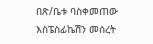በጽ/ቤቱ ባስቀመጠው እስፔስፊኬሽን መሰረት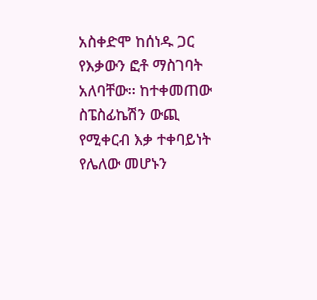አስቀድሞ ከሰነዱ ጋር የእቃውን ፎቶ ማስገባት አለባቸው፡፡ ከተቀመጠው ስፔስፊኬሽን ውጪ የሚቀርብ እቃ ተቀባይነት የሌለው መሆኑን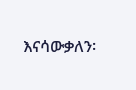እናሳውቃለን፡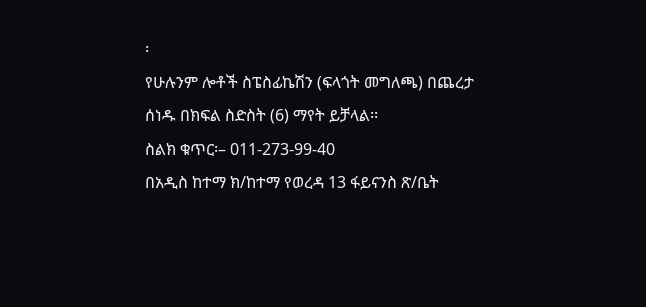፡
የሁሉንም ሎቶች ስፔስፊኬሽን (ፍላጎት መግለጫ) በጨረታ ሰነዱ በክፍል ስድስት (6) ማየት ይቻላል፡፡
ስልክ ቁጥር፡– 011-273-99-40
በአዲስ ከተማ ክ/ከተማ የወረዳ 13 ፋይናንስ ጽ/ቤት